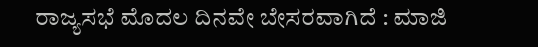ರಾಜ್ಯಸಭೆ ಮೊದಲ ದಿನವೇ ಬೇಸರವಾಗಿದೆ : ಮಾಜಿ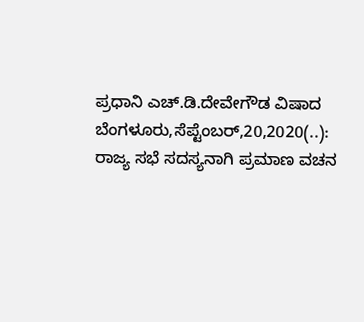ಪ್ರಧಾನಿ ಎಚ್.ಡಿ.ದೇವೇಗೌಡ ವಿಷಾದ ಬೆಂಗಳೂರು,ಸೆಪ್ಟೆಂಬರ್,20,2020(..): ರಾಜ್ಯ ಸಭೆ ಸದಸ್ಯನಾಗಿ ಪ್ರಮಾಣ ವಚನ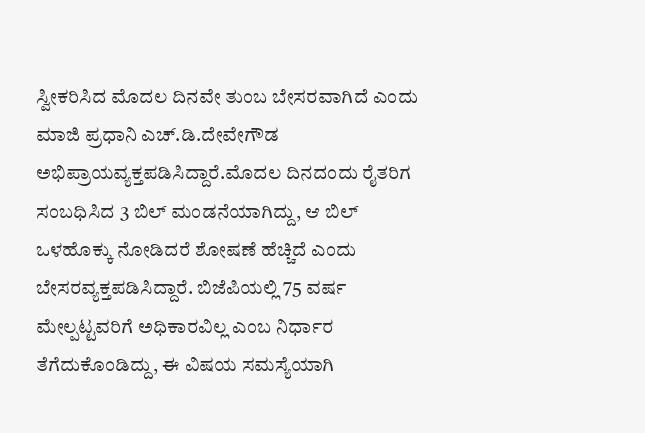ಸ್ವೀಕರಿಸಿದ ಮೊದಲ ದಿನವೇ ತುಂಬ ಬೇಸರವಾಗಿದೆ ಎಂದು ಮಾಜಿ ಪ್ರಧಾನಿ ಎಚ್.ಡಿ.ದೇವೇಗೌಡ ಅಭಿಪ್ರಾಯವ್ಯಕ್ತಪಡಿಸಿದ್ದಾರೆ.ಮೊದಲ ದಿನದಂದು ರೈತರಿಗ ಸಂಬಧಿಸಿದ 3 ಬಿಲ್ ಮಂಡನೆಯಾಗಿದ್ದು, ಆ ಬಿಲ್ ಒಳಹೊಕ್ಕು ನೋಡಿದರೆ ಶೋಷಣೆ ಹೆಚ್ಚಿದೆ ಎಂದು ಬೇಸರವ್ಯಕ್ತಪಡಿಸಿದ್ದಾರೆ. ಬಿಜೆಪಿಯಲ್ಲಿ 75 ವರ್ಷ ಮೇಲ್ಪಟ್ಟವರಿಗೆ ಅಧಿಕಾರವಿಲ್ಲ ಎಂಬ ನಿರ್ಧಾರ ತೆಗೆದುಕೊಂಡಿದ್ದು, ಈ ವಿಷಯ ಸಮಸ್ಯೆಯಾಗಿ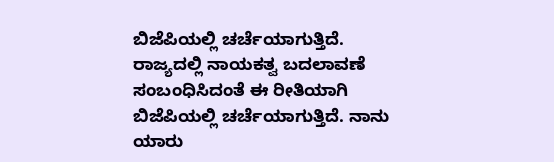ಬಿಜೆಪಿಯಲ್ಲಿ ಚರ್ಚೆಯಾಗುತ್ತಿದೆ. ರಾಜ್ಯದಲ್ಲಿ ನಾಯಕತ್ವ ಬದಲಾವಣೆ ಸಂಬಂಧಿಸಿದಂತೆ ಈ ರೀತಿಯಾಗಿ ಬಿಜೆಪಿಯಲ್ಲಿ ಚರ್ಚೆಯಾಗುತ್ತಿದೆ. ನಾನು ಯಾರು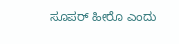ಸೂಪರ್ ಹೀರೊ ಎಂದು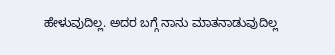ಹೇಳುವುದಿಲ್ಲ. ಅದರ ಬಗ್ಗೆ ನಾನು ಮಾತನಾಡುವುದಿಲ್ಲ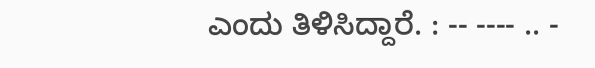ಎಂದು ತಿಳಿಸಿದ್ದಾರೆ. : -- ---- .. -